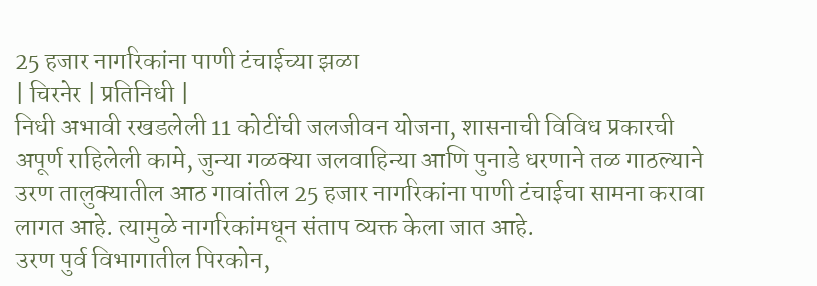25 हजार नागरिकांना पाणी टंचाईच्या झळा
| चिरनेर | प्रतिनिधी |
निधी अभावी रखडलेली 11 कोटींची जलजीवन योजना, शासनाची विविध प्रकारची अपूर्ण राहिलेली कामे, जुन्या गळक्या जलवाहिन्या आणि पुनाडे धरणाने तळ गाठल्याने उरण तालुक्यातील आठ गावांतील 25 हजार नागरिकांना पाणी टंचाईचा सामना करावा लागत आहे. त्यामुळे नागरिकांमधून संताप व्यक्त केला जात आहे.
उरण पुर्व विभागातील पिरकोन,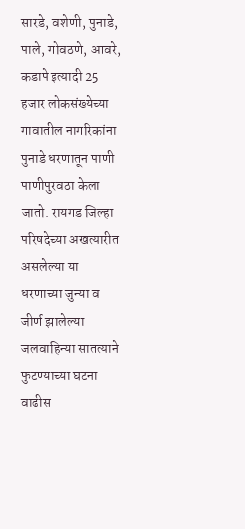सारडे, वशेणी, पुनाडे, पाले, गोवठणे, आवरे, कडापे इत्यादी 25 हजार लोकसंख्येच्या गावातील नागरिकांना पुनाडे धरणातून पाणी पाणीपुरवठा केला जातो. रायगड जिल्हा परिषदेच्या अखत्यारीत असलेल्या या धरणाच्या जुन्या व जीर्ण झालेल्या जलवाहिन्या सातत्याने फुटण्याच्या घटना वाढीस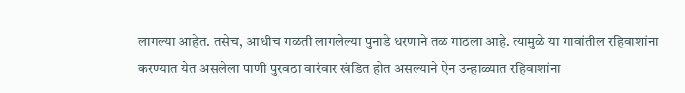लागल्या आहेत. तसेच, आधीच गळती लागलेल्या पुनाडे धरणाने तळ गाठला आहे. त्यामुळे या गावांतील रहिवाशांना करण्यात येत असलेला पाणी पुरवठा वारंवार खंडित होत असल्याने ऐन उन्हाळ्यात रहिवाशांना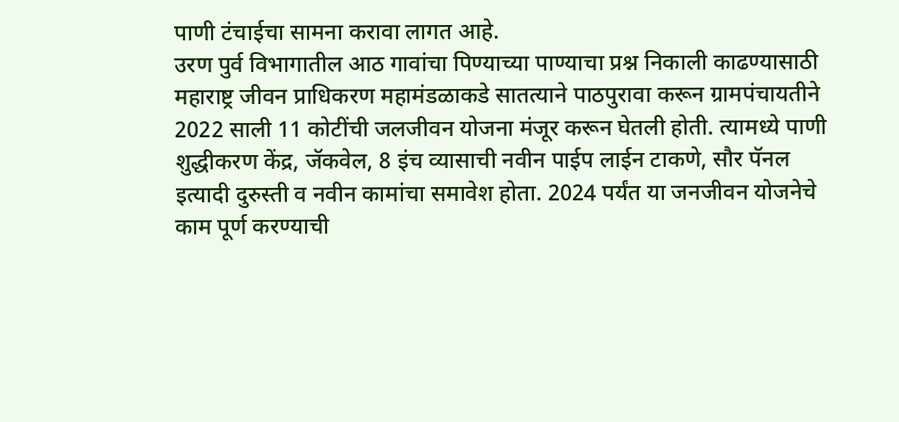पाणी टंचाईचा सामना करावा लागत आहे.
उरण पुर्व विभागातील आठ गावांचा पिण्याच्या पाण्याचा प्रश्न निकाली काढण्यासाठी महाराष्ट्र जीवन प्राधिकरण महामंडळाकडे सातत्याने पाठपुरावा करून ग्रामपंचायतीने 2022 साली 11 कोटींची जलजीवन योजना मंजूर करून घेतली होती. त्यामध्ये पाणी शुद्धीकरण केंद्र, जॅकवेल, 8 इंच व्यासाची नवीन पाईप लाईन टाकणे, सौर पॅनल इत्यादी दुरुस्ती व नवीन कामांचा समावेश होता. 2024 पर्यंत या जनजीवन योजनेचे काम पूर्ण करण्याची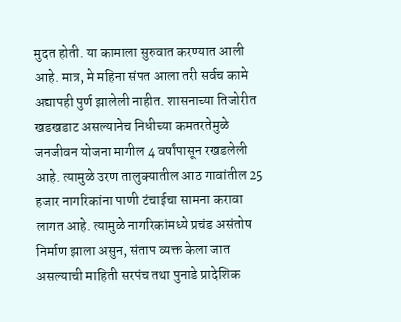मुदत होती. या कामाला सुरुवात करण्यात आली आहे. मात्र, मे महिना संपत आला तरी सर्वच कामे अद्यापही पुर्ण झालेली नाहीत. शासनाच्या तिजोरीत खडखडाट असल्यानेच निधीच्या कमतरतेमुळे जनजीवन योजना मागील 4 वर्षांपासून रखडलेली आहे. त्यामुळे उरण तालुक्यातील आठ गावांतील 25 हजार नागरिकांना पाणी टंचाईचा सामना करावा लागत आहे. त्यामुळे नागरिकांमध्ये प्रचंड असंतोष निर्माण झाला असुन, संताप व्यक्त केला जात असल्याची माहिती सरपंच तथा पुनाडे प्रादेशिक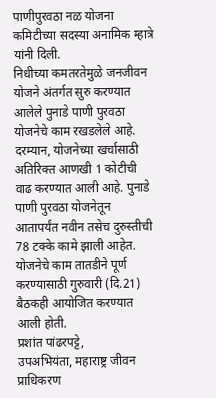पाणीपुरवठा नळ योजना कमिटीच्या सदस्या अनामिक म्हात्रे यांनी दिली.
निधीच्या कमतरतेमुळे जनजीवन योजने अंतर्गत सुरु करण्यात आलेले पुनाडे पाणी पुरवठा योजनेचे काम रखडलेले आहे. दरम्यान, योजनेच्या खर्चासाठी अतिरिक्त आणखी 1 कोटीची वाढ करण्यात आली आहे. पुनाडे पाणी पुरवठा योजनेतून आतापर्यंत नवीन तसेच दुरुस्तीची 78 टक्के कामे झाली आहेत. योजनेचे काम तातडीने पूर्ण करण्यासाठी गुरुवारी (दि.21) बैठकही आयोजित करण्यात आली होती.
प्रशांत पांढरपट्टे,
उपअभियंता, महाराष्ट्र जीवन प्राधिकरण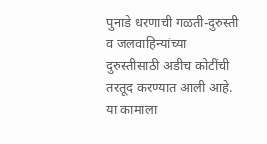पुनाडे धरणाची गळती-दुरुस्ती व जलवाहिन्यांच्या दुरुस्तीसाठी अडीच कोटींची तरतूद करण्यात आली आहे. या कामाला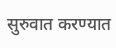सुरुवात करण्यात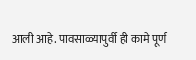आली आहे. पावसाळ्यापुर्वी ही कामे पूर्ण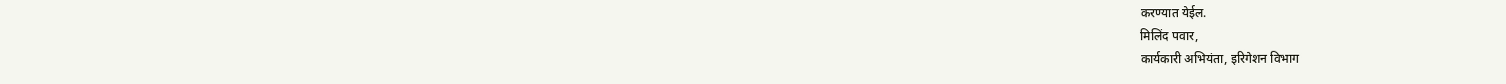करण्यात येईल.
मिलिंद पवार,
कार्यकारी अभियंता, इरिगेशन विभाग